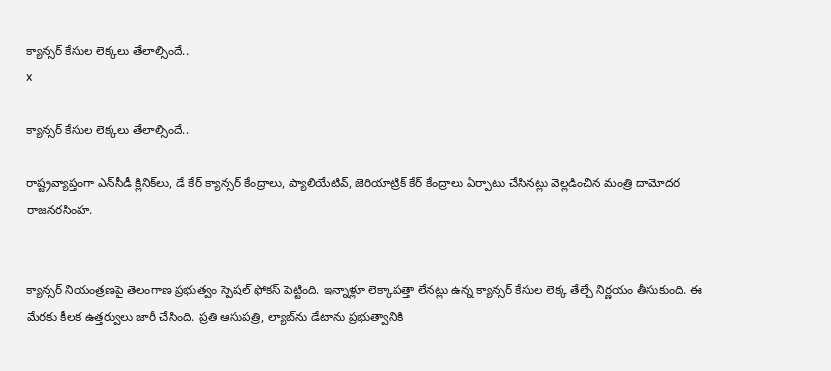క్యాన్సర్ కేసుల లెక్కలు తేలాల్సిందే..
x

క్యాన్సర్ కేసుల లెక్కలు తేలాల్సిందే..

రాష్ట్రవ్యాప్తంగా ఎన్‌సీడీ క్లినిక్‌లు, డే కేర్ క్యాన్సర్ కేంద్రాలు, ప్యాలియేటివ్, జెరియాట్రిక్ కేర్ కేంద్రాలు ఏర్పాటు చేసినట్లు వెల్లడించిన మంత్రి దామోదర రాజనరసింహ.


క్యాన్సర్ నియంత్రణపై తెలంగాణ ప్రభుత్వం స్పెషల్ ఫోకస్ పెట్టింది. ఇన్నాళ్లూ లెక్కాపత్తా లేనట్లు ఉన్న క్యాన్సర్ కేసుల లెక్క తేల్చే నిర్ణయం తీసుకుంది. ఈ మేరకు కీలక ఉత్తర్వులు జారీ చేసింది. ప్రతి ఆసుపత్రి, ల్యాబ్‌ను డేటాను ప్రభుత్వానికి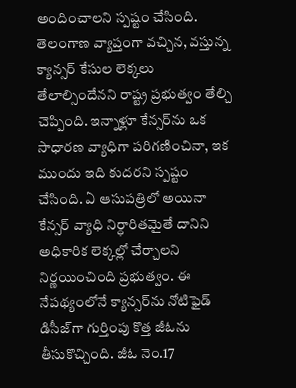అందించాలని స్పష్టం చేసింది. తెలంగాణ వ్యాప్తంగా వచ్చిన, వస్తున్న క్యాన్సర్ కేసుల లెక్కలు తేలాల్సిందేనని రాష్ట్ర ప్రభుత్వం తేల్చి చెప్పింది. ఇన్నాళ్లూ కేన్సర్‌ను ఒక సాధారణ వ్యాధిగా పరిగణించినా, ఇక ముందు ఇది కుదరని స్పష్టం చేసింది. ఏ ఆసుపత్రిలో అయినా కేన్సర్ వ్యాధి నిర్ధారితమైతే దానిని అధికారిక లెక్కల్లో చేర్చాలని నిర్ణయించింది ప్రభుత్వం. ఈ నేపథ్యంలోనే క్యాన్సర్‌ను నోటిఫైడ్ డిసీజ్‌గా గుర్తింపు కొత్త జీఓను తీసుకొచ్చింది. జీఓ నెం.17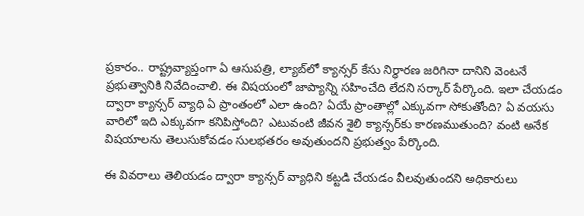ప్రకారం.. రాష్ట్రవ్యాప్తంగా ఏ ఆసుపత్రి, ల్యాబ్‌లో క్యాన్సర్ కేసు నిర్ధారణ జరిగినా దానిని వెంటనే ప్రభుత్వానికి నివేదించాలి. ఈ విషయంలో జాప్యాన్ని సహించేది లేదని సర్కార్ పేర్కొంది. ఇలా చేయడం ద్వారా క్యాన్సర్ వ్యాధి ఏ ప్రాంతంలో ఎలా ఉంది? ఏయే ప్రాంతాల్లో ఎక్కువగా సోకుతోంది? ఏ వయసు వారిలో ఇది ఎక్కువగా కనిపిస్తోంది? ఎటువంటి జీవన శైలి క్యాన్సర్‌కు కారణముతుంది? వంటి అనేక విషయాలను తెలుసుకోవడం సులభతరం అవుతుందని ప్రభుత్వం పేర్కొంది.

ఈ వివరాలు తెలియడం ద్వారా క్యాన్సర్ వ్యాధిని కట్టడి చేయడం వీలవుతుందని అధికారులు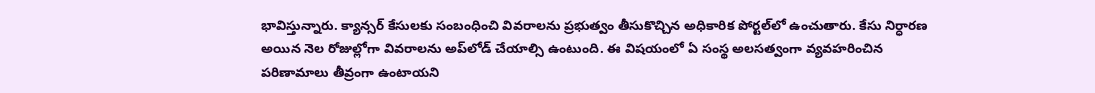భావిస్తున్నారు. క్యాన్సర్ కేసులకు సంబంధించి వివరాలను ప్రభుత్వం తీసుకొచ్చిన అధికారిక పోర్టల్‌లో ఉంచుతారు. కేసు నిర్ధారణ అయిన నెల రోజుల్లోగా వివరాలను అప్‌లోడ్ చేయాల్సి ఉంటుంది. ఈ విషయంలో ఏ సంస్థ అలసత్వంగా వ్యవహరించిన పరిణామాలు తీవ్రంగా ఉంటాయని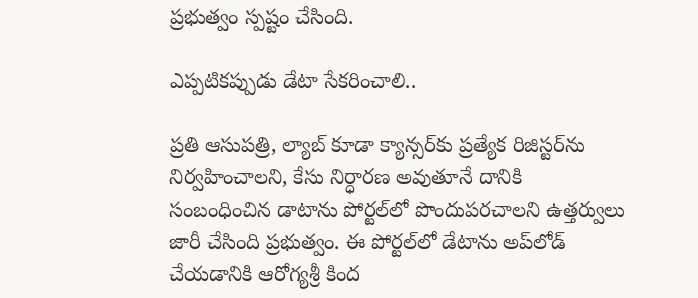ప్రభుత్వం స్పష్టం చేసింది.

ఎప్పటికప్పుడు డేటా సేకరించాలి..

ప్రతి ఆసుపత్రి, ల్యాబ్ కూడా క్యాన్సర్‌కు ప్రత్యేక రిజిస్టర్‌ను నిర్వహించాలని, కేసు నిర్ధారణ అవుతూనే దానికి సంబంధించిన డాటాను పోర్టల్‌లో పొందుపరచాలని ఉత్తర్వులు జారీ చేసింది ప్రభుత్వం. ఈ పోర్టల్‌లో డేటాను అప్‌లోడ్ చేయడానికి ఆరోగ్యశ్రీ కింద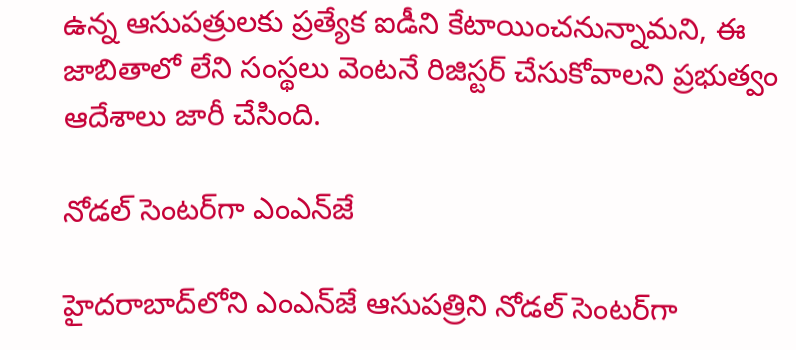ఉన్న ఆసుపత్రులకు ప్రత్యేక ఐడీని కేటాయించనున్నామని, ఈ జాబితాలో లేని సంస్థలు వెంటనే రిజిస్టర్ చేసుకోవాలని ప్రభుత్వం ఆదేశాలు జారీ చేసింది.

నోడల్ సెంటర్‌గా ఎంఎన్‌జే

హైదరాబాద్‌లోని ఎంఎన్‌జే ఆసుపత్రిని నోడల్ సెంటర్‌గా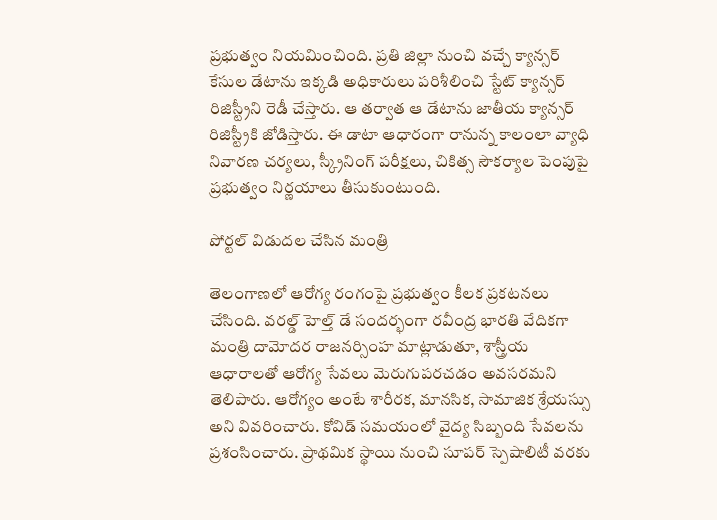ప్రభుత్వం నియమించింది. ప్రతి జిల్లా నుంచి వచ్చే క్యాన్సర్ కేసుల డేటాను ఇక్కడి అధికారులు పరిశీలించి స్టేట్ క్యాన్సర్ రిజిస్ట్రీని రెడీ చేస్తారు. ఆ తర్వాత ఆ డేటాను జాతీయ క్యాన్సర్ రిజిస్ట్రీకి జోడిస్తారు. ఈ డాటా ఆధారంగా రానున్న కాలంలా వ్యాధి నివారణ చర్యలు, స్క్రీనింగ్ పరీక్షలు, చికిత్స సౌకర్యాల పెంపుపై ప్రభుత్వం నిర్ణయాలు తీసుకుంటుంది.

పోర్టల్ విడుదల చేసిన మంత్రి

తెలంగాణలో ఆరోగ్య రంగంపై ప్రభుత్వం కీలక ప్రకటనలు చేసింది. వరల్డ్ హెల్త్ డే సందర్భంగా రవీంద్ర భారతి వేదికగా మంత్రి దామోదర రాజనర్సింహ మాట్లాడుతూ, శాస్త్రీయ ఆధారాలతో ఆరోగ్య సేవలు మెరుగుపరచడం అవసరమని తెలిపారు. ఆరోగ్యం అంటే శారీరక, మానసిక, సామాజిక శ్రేయస్సు అని వివరించారు. కోవిడ్ సమయంలో వైద్య సిబ్బంది సేవలను ప్రశంసించారు. ప్రాథమిక స్థాయి నుంచి సూపర్ స్పెషాలిటీ వరకు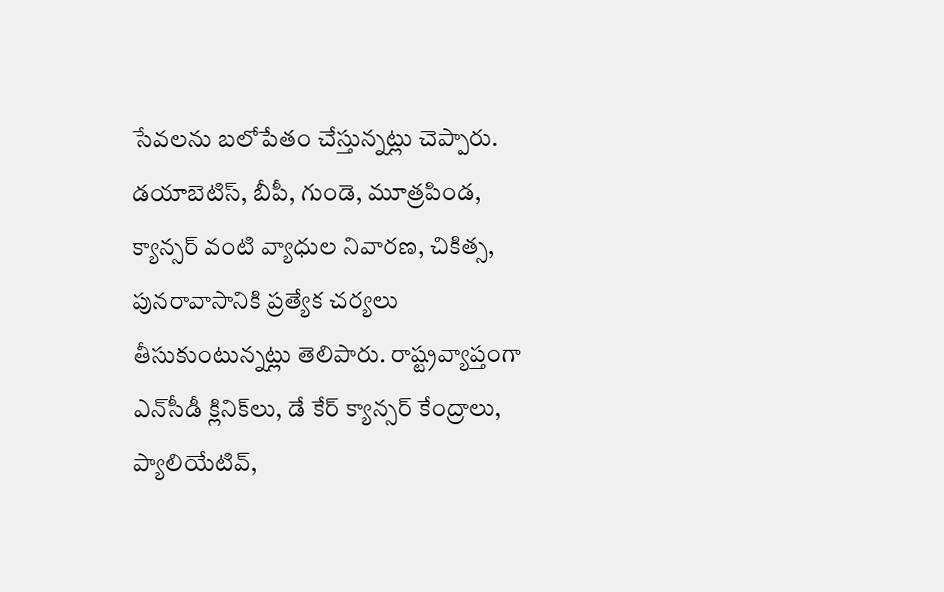సేవలను బలోపేతం చేస్తున్నట్లు చెప్పారు. డయాబెటిస్, బీపీ, గుండె, మూత్రపిండ, క్యాన్సర్ వంటి వ్యాధుల నివారణ, చికిత్స, పునరావాసానికి ప్రత్యేక చర్యలు తీసుకుంటున్నట్లు తెలిపారు. రాష్ట్రవ్యాప్తంగా ఎన్‌సీడీ క్లినిక్‌లు, డే కేర్ క్యాన్సర్ కేంద్రాలు, ప్యాలియేటివ్,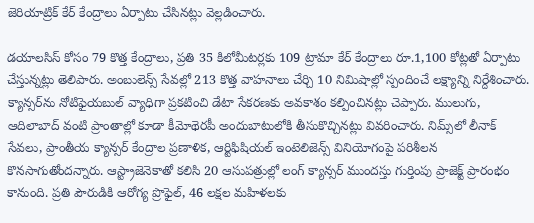జెరియాట్రిక్ కేర్ కేంద్రాలు ఏర్పాటు చేసినట్లు వెల్లడించారు.

డయాలసిస్ కోసం 79 కొత్త కేంద్రాలు, ప్రతి 35 కిలోమీటర్లకు 109 ట్రామా కేర్ కేంద్రాలు రూ.1,100 కోట్లతో ఏర్పాటు చేస్తున్నట్లు తెలిపారు. అంబులెన్స్ సేవల్లో 213 కొత్త వాహనాలు చేర్చి 10 నిమిషాల్లో స్పందించే లక్ష్యాన్ని నిర్దేశించారు. క్యాన్సర్‌ను నోటిఫైయబుల్ వ్యాధిగా ప్రకటించి డేటా సేకరణకు అవకాశం కల్పించినట్లు చెప్పారు. ములుగు, ఆదిలాబాద్ వంటి ప్రాంతాల్లో కూడా కీమోథెరపీ అందుబాటులోకి తీసుకొచ్చినట్లు వివరించారు. నిమ్స్‌లో లీనాక్ సేవలు, ప్రాంతీయ క్యాన్సర్ కేంద్రాల ప్రణాళిక, ఆర్టిఫిషియల్ ఇంటెలిజెన్స్ వినియోగంపై పరిశీలన కొనసాగుతోందన్నారు. ఆస్ట్రాజెనెకాతో కలిసి 20 ఆసుపత్రుల్లో లంగ్ క్యాన్సర్ ముందస్తు గుర్తింపు ప్రాజెక్ట్ ప్రారంభం కానుంది. ప్రతి పౌరుడికి ఆరోగ్య ప్రొఫైల్, 46 లక్షల మహిళలకు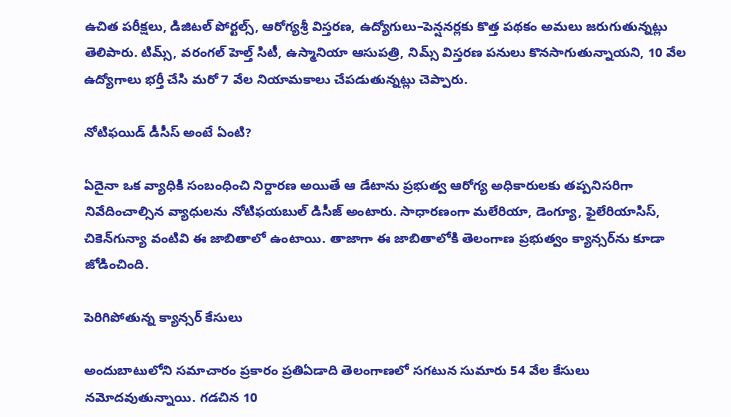ఉచిత పరీక్షలు, డిజిటల్ పోర్టల్స్, ఆరోగ్యశ్రీ విస్తరణ, ఉద్యోగులు–పెన్షనర్లకు కొత్త పథకం అమలు జరుగుతున్నట్లు తెలిపారు. టిమ్స్, వరంగల్ హెల్త్ సిటీ, ఉస్మానియా ఆసుపత్రి, నిమ్స్ విస్తరణ పనులు కొనసాగుతున్నాయని, 10 వేల ఉద్యోగాలు భర్తీ చేసి మరో 7 వేల నియామకాలు చేపడుతున్నట్లు చెప్పారు.

నోటిఫయిడ్ డీసీస్ అంటే ఏంటి?

ఏదైనా ఒక వ్యాధికి సంబంధించి నిర్దారణ అయితే ఆ డేటాను ప్రభుత్వ ఆరోగ్య అధికారులకు తప్పనిసరిగా నివేదించాల్సిన వ్యాధులను నోటిఫయబుల్ డిసీజ్ అంటారు. సాధారణంగా మలేరియా, డెంగ్యూ, ఫైలేరియాసిస్, చికెన్‌గున్యా వంటివి ఈ జాబితాలో ఉంటాయి. తాజాగా ఈ జాబితాలోకి తెలంగాణ ప్రభుత్వం క్యాన్సర్‌ను కూడా జోడించింది.

పెరిగిపోతున్న క్యాన్సర్ కేసులు

అందుబాటులోని సమాచారం ప్రకారం ప్రతిఏడాది తెలంగాణలో సగటున సుమారు 54 వేల కేసులు నమోదవుతున్నాయి. గడచిన 10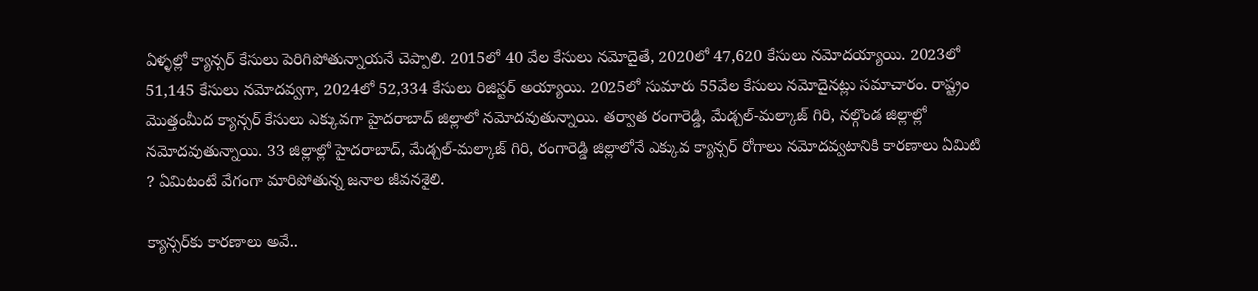ఏళ్ళల్లో క్యాన్సర్ కేసులు పెరిగిపోతున్నాయనే చెప్పాలి. 2015లో 40 వేల కేసులు నమోదైతే, 2020లో 47,620 కేసులు నమోదయ్యాయి. 2023లో 51,145 కేసులు నమోదవ్వగా, 2024లో 52,334 కేసులు రిజిస్టర్ అయ్యాయి. 2025లో సుమారు 55వేల కేసులు నమోదైనట్లు సమాచారం. రాష్ట్రం మొత్తంమీద క్యాన్సర్ కేసులు ఎక్కువగా హైదరాబాద్ జిల్లాలో నమోదవుతున్నాయి. తర్వాత రంగారెడ్డి, మేడ్చల్-మల్కాజ్ గిరి, నల్గొండ జిల్లాల్లో నమోదవుతున్నాయి. 33 జిల్లాల్లో హైదరాబాద్, మేడ్చల్-మల్కాజ్ గిరి, రంగారెడ్డి జిల్లాలోనే ఎక్కువ క్యాన్సర్ రోగాలు నమోదవ్వటానికి కారణాలు ఏమిటి ? ఏమిటంటే వేగంగా మారిపోతున్న జనాల జీవనశైలి.

క్యాన్సర్‌కు కారణాలు అవే..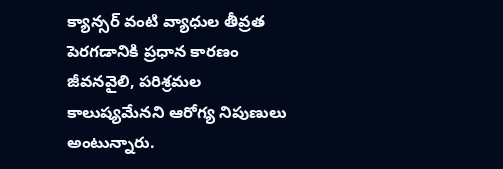క్యాన్సర్ వంటి వ్యాధుల తీవ్రత పెరగడానికి ప్రధాన కారణం జీవనవైలి, పరిశ్రమల కాలుష్యమేనని ఆరోగ్య నిపుణులు అంటున్నారు.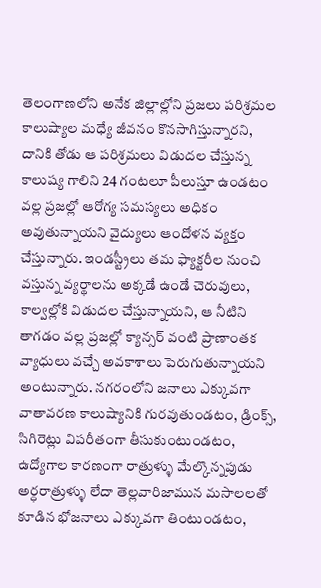తెలంగాణలోని అనేక జిల్లాల్లోని ప్రజలు పరిశ్రమల కాలుష్యాల మధ్యే జీవనం కొనసాగిస్తున్నారని, దానికి తోడు ఆ పరిశ్రమలు విడుదల చేస్తున్న కాలుష్య గాలిని 24 గంటలూ పీలుస్తూ ఉండటం వల్ల ప్రజల్లో ఆరోగ్య సమస్యలు అధికం అవుతున్నాయని వైద్యులు ఆందోళన వ్యక్తం చేస్తున్నారు. ఇండస్ట్రీలు తమ ఫ్యాక్టరీల నుంచి వస్తున్న వ్యర్థాలను అక్కడే ఉండే చెరువులు, కాల్వల్లోకి విడుదల చేస్తున్నాయని, ఆ నీటిని తాగడం వల్ల ప్రజల్లో క్యాన్సర్ వంటి ప్రాణాంతక వ్యాధులు వచ్చే అవకాశాలు పెరుగుతున్నాయని అంటున్నారు. నగరంలోని జనాలు ఎక్కువగా వాతావరణ కాలుష్యానికి గురవుతుండటం, డ్రింక్స్, సిగిరెట్లు విపరీతంగా తీసుకుంటుండటం, ఉద్యోగాల కారణంగా రాత్రుళ్ళు మేల్కొన్నపుడు అర్ధరాత్రుళ్ళు లేదా తెల్లవారిజామున మసాలలతో కూడిన భోజనాలు ఎక్కువగా తింటుండటం,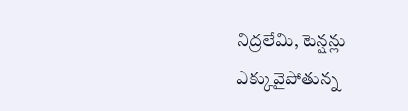నిద్రలేమి, టెన్షన్లు ఎక్కువైపోతున్న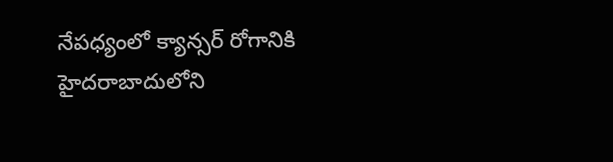నేపధ్యంలో క్యాన్సర్ రోగానికి హైదరాబాదులోని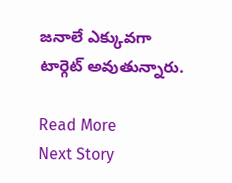జనాలే ఎక్కువగా టార్గెట్ అవుతున్నారు.

Read More
Next Story